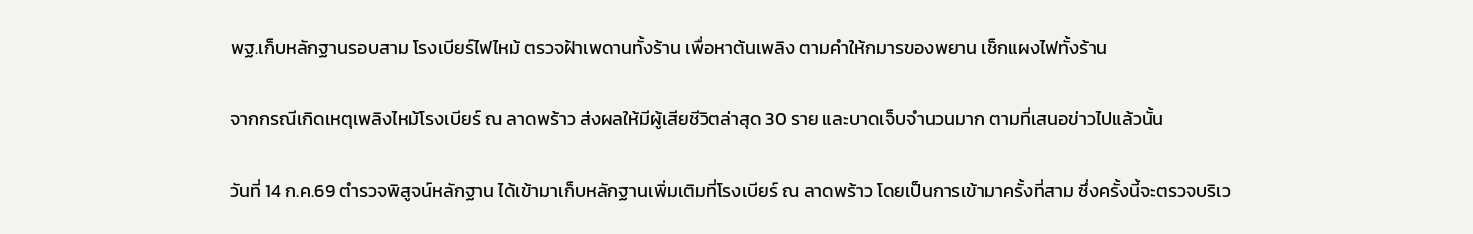พฐ.เก็บหลักฐานรอบสาม โรงเบียร์ไฟไหม้ ตรวจฝ้าเพดานทั้งร้าน เพื่อหาต้นเพลิง ตามคำให้กมารของพยาน เช็กแผงไฟทั้งร้าน

จากกรณีเกิดเหตุเพลิงไหม้โรงเบียร์ ณ ลาดพร้าว ส่งผลให้มีผู้เสียชีวิตล่าสุด 30 ราย และบาดเจ็บจำนวนมาก ตามที่เสนอข่าวไปแล้วนั้น

วันที่ 14 ก.ค.69 ตำรวจพิสูจน์หลักฐาน ได้เข้ามาเก็บหลักฐานเพิ่มเติมที่โรงเบียร์ ณ ลาดพร้าว โดยเป็นการเข้ามาครั้งที่สาม ซึ่งครั้งนี้จะตรวจบริเว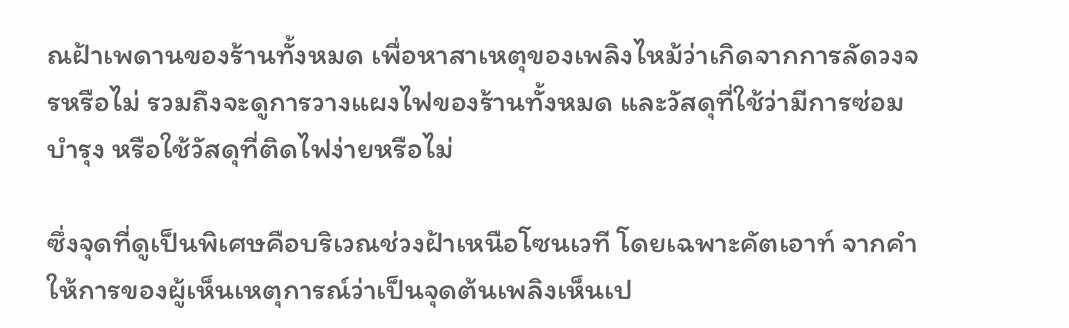ณฝ้าเพดานของร้านทั้งหมด เพื่อหาสาเหตุของเพลิงไหม้ว่าเกิดจากการลัดวงจรหรือไม่ รวมถึงจะดูการวางแผงไฟของร้านทั้งหมด และวัสดุที่ใช้ว่ามีการซ่อมบำรุง หรือใช้วัสดุที่ติดไฟง่ายหรือไม่

ซึ่งจุดที่ดูเป็นพิเศษคือบริเวณช่วงฝ้าเหนือโซนเวที โดยเฉพาะคัตเอาท์ จากคำให้การของผู้เห็นเหตุการณ์ว่าเป็นจุดต้นเพลิงเห็นเป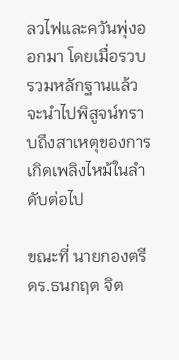ลวไฟและควันพุ่งออกมา โดยเมื่อรวบรวมหลักฐานแล้วจะนำไปพิสูจน์ทราบถึงสาเหตุของการเกิดเพลิงไหม้ในลำดับต่อไป

ขณะที่ นายกองตรี ดร.ธนกฤต จิต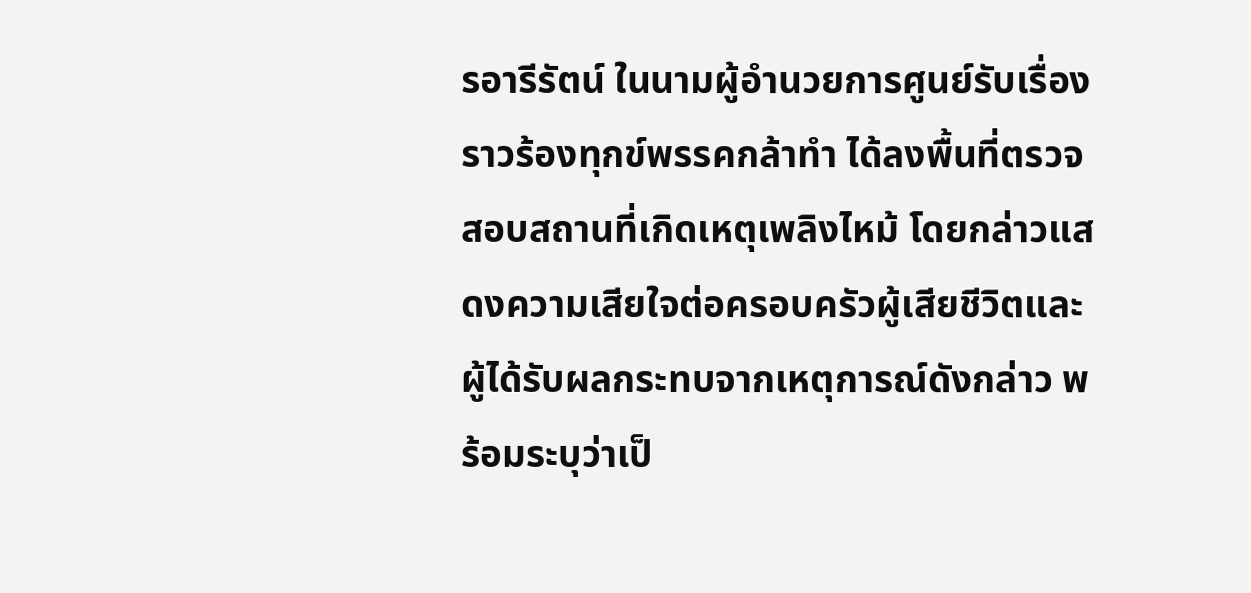รอารีรัตน์ ในนามผู้อำนวยการศูนย์รับเรื่องราวร้องทุกข์พรรคกล้าทำ ได้ลงพื้นที่ตรวจสอบสถานที่เกิดเหตุเพลิงไหม้ โดยกล่าวแสดงความเสียใจต่อครอบครัวผู้เสียชีวิตและผู้ได้รับผลกระทบจากเหตุการณ์ดังกล่าว พร้อมระบุว่าเป็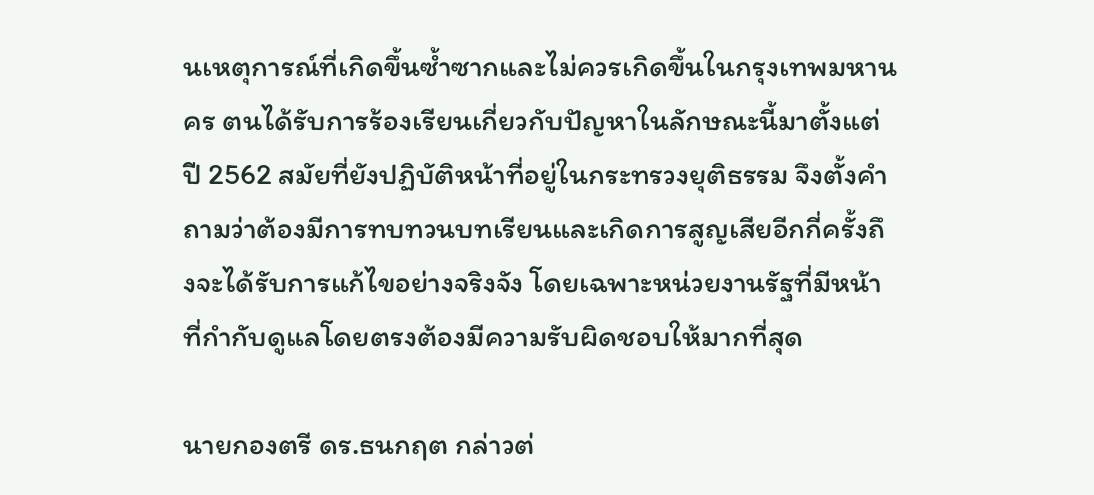นเหตุการณ์ที่เกิดขึ้นซ้ำซากและไม่ควรเกิดขึ้นในกรุงเทพมหานคร ตนได้รับการร้องเรียนเกี่ยวกับปัญหาในลักษณะนี้มาตั้งแต่ปี 2562 สมัยที่ยังปฏิบัติหน้าที่อยู่ในกระทรวงยุติธรรม จึงตั้งคำถามว่าต้องมีการทบทวนบทเรียนและเกิดการสูญเสียอีกกี่ครั้งถึงจะได้รับการแก้ไขอย่างจริงจัง โดยเฉพาะหน่วยงานรัฐที่มีหน้าที่กำกับดูแลโดยตรงต้องมีความรับผิดชอบให้มากที่สุด

นายกองตรี ดร.ธนกฤต กล่าวต่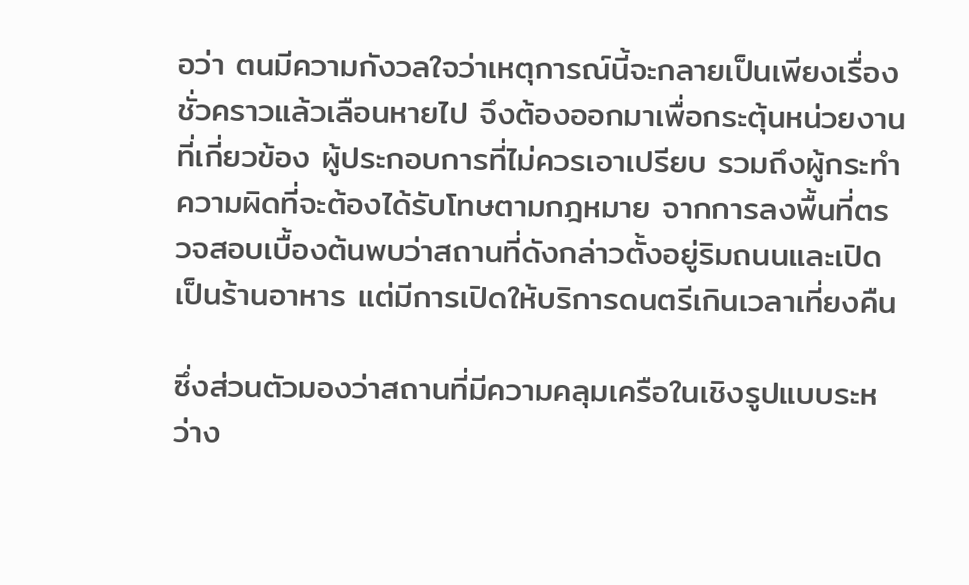อว่า ตนมีความกังวลใจว่าเหตุการณ์นี้จะกลายเป็นเพียงเรื่องชั่วคราวแล้วเลือนหายไป จึงต้องออกมาเพื่อกระตุ้นหน่วยงานที่เกี่ยวข้อง ผู้ประกอบการที่ไม่ควรเอาเปรียบ รวมถึงผู้กระทำความผิดที่จะต้องได้รับโทษตามกฎหมาย จากการลงพื้นที่ตรวจสอบเบื้องต้นพบว่าสถานที่ดังกล่าวตั้งอยู่ริมถนนและเปิดเป็นร้านอาหาร แต่มีการเปิดให้บริการดนตรีเกินเวลาเที่ยงคืน

ซึ่งส่วนตัวมองว่าสถานที่มีความคลุมเครือในเชิงรูปแบบระหว่าง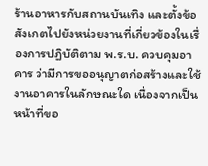ร้านอาหารกับสถานบันเทิง และตั้งข้อสังเกตไปยังหน่วยงานที่เกี่ยวข้องในเรื่องการปฏิบัติตาม พ.ร.บ. ควบคุมอาคาร ว่ามีการขออนุญาตก่อสร้างและใช้งานอาคารในลักษณะใด เนื่องจากเป็นหน้าที่ขอ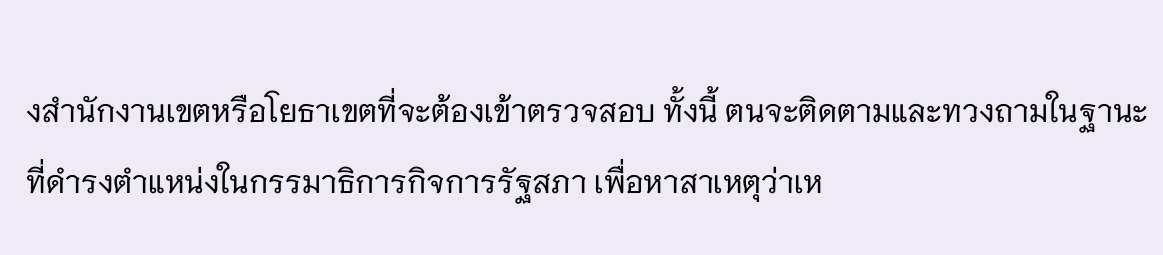งสำนักงานเขตหรือโยธาเขตที่จะต้องเข้าตรวจสอบ ทั้งนี้ ตนจะติดตามและทวงถามในฐานะที่ดำรงตำแหน่งในกรรมาธิการกิจการรัฐสภา เพื่อหาสาเหตุว่าเห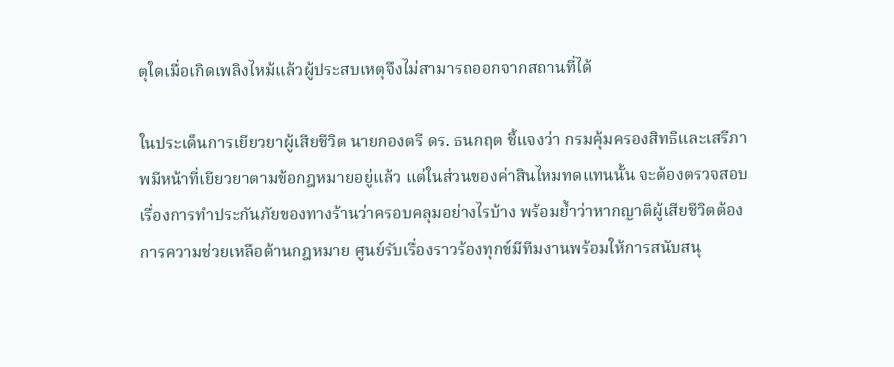ตุใดเมื่อเกิดเพลิงไหม้แล้วผู้ประสบเหตุจึงไม่สามารถออกจากสถานที่ได้

ในประเด็นการเยียวยาผู้เสียชีวิต นายกองตรี ดร. ธนกฤต ชี้แจงว่า กรมคุ้มครองสิทธิและเสรีภาพมีหน้าที่เยียวยาตามข้อกฎหมายอยู่แล้ว แต่ในส่วนของค่าสินไหมทดแทนนั้น จะต้องตรวจสอบเรื่องการทำประกันภัยของทางร้านว่าครอบคลุมอย่างไรบ้าง พร้อมย้ำว่าหากญาติผู้เสียชีวิตต้องการความช่วยเหลือด้านกฎหมาย ศูนย์รับเรื่องราวร้องทุกข์มีทีมงานพร้อมให้การสนับสนุ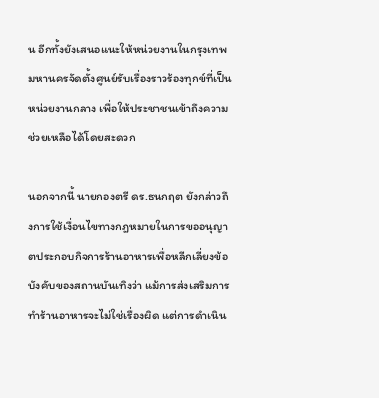น อีกทั้งยังเสนอแนะให้หน่วยงานในกรุงเทพมหานครจัดตั้งศูนย์รับเรื่องราวร้องทุกข์ที่เป็นหน่วยงานกลาง เพื่อให้ประชาชนเข้าถึงความช่วยเหลือได้โดยสะดวก

นอกจากนี้ นายกองตรี ดร.ธนกฤต ยังกล่าวถึงการใช้เงื่อนไขทางกฎหมายในการขออนุญาตประกอบกิจการร้านอาหารเพื่อหลีกเลี่ยงข้อบังคับของสถานบันเทิงว่า แม้การส่งเสริมการทำร้านอาหารจะไม่ใช่เรื่องผิด แต่การดำเนิน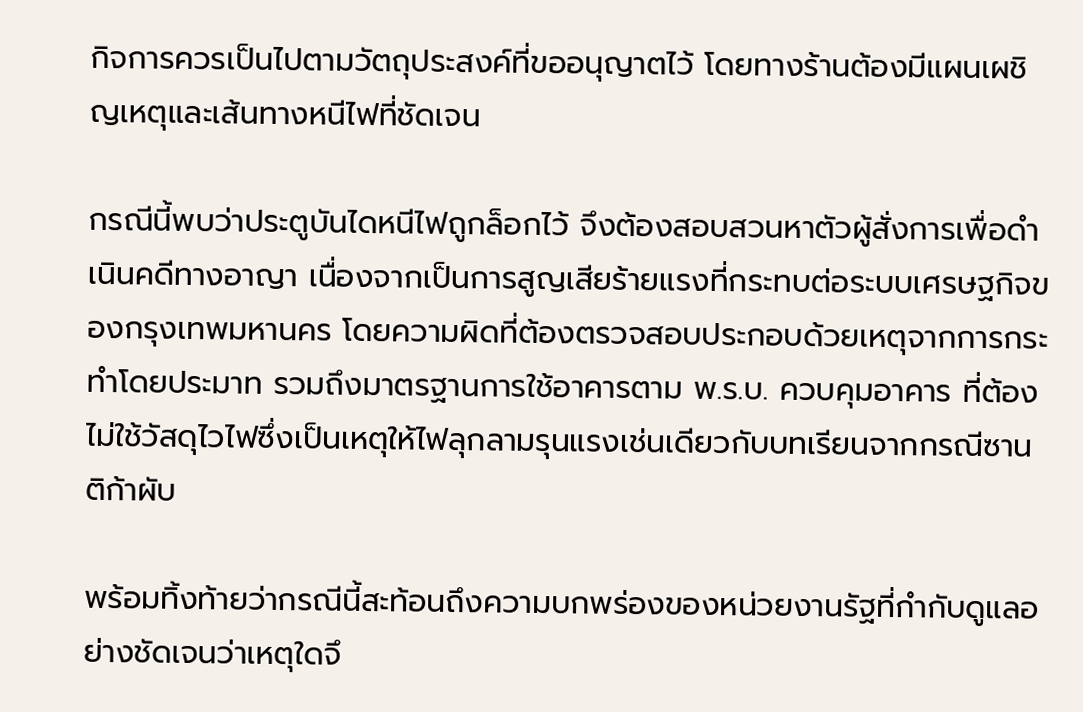กิจการควรเป็นไปตามวัตถุประสงค์ที่ขออนุญาตไว้ โดยทางร้านต้องมีแผนเผชิญเหตุและเส้นทางหนีไฟที่ชัดเจน

กรณีนี้พบว่าประตูบันไดหนีไฟถูกล็อกไว้ จึงต้องสอบสวนหาตัวผู้สั่งการเพื่อดำเนินคดีทางอาญา เนื่องจากเป็นการสูญเสียร้ายแรงที่กระทบต่อระบบเศรษฐกิจของกรุงเทพมหานคร โดยความผิดที่ต้องตรวจสอบประกอบด้วยเหตุจากการกระทำโดยประมาท รวมถึงมาตรฐานการใช้อาคารตาม พ.ร.บ. ควบคุมอาคาร ที่ต้องไม่ใช้วัสดุไวไฟซึ่งเป็นเหตุให้ไฟลุกลามรุนแรงเช่นเดียวกับบทเรียนจากกรณีซานติก้าผับ

พร้อมทิ้งท้ายว่ากรณีนี้สะท้อนถึงความบกพร่องของหน่วยงานรัฐที่กำกับดูแลอย่างชัดเจนว่าเหตุใดจึ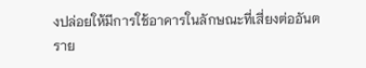งปล่อยให้มีการใช้อาคารในลักษณะที่เสี่ยงต่ออันตราย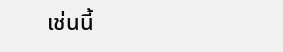เช่นนี้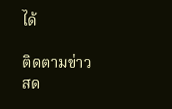ได้

ติดตามข่าวสด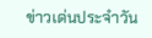ข่าวเด่นประจำวัน